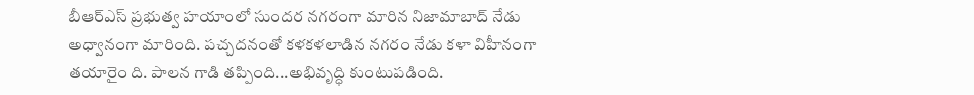బీఆర్ఎస్ ప్రభుత్వ హయాంలో సుందర నగరంగా మారిన నిజామాబాద్ నేడు అధ్వానంగా మారింది. పచ్చదనంతో కళకళలాడిన నగరం నేడు కళా విహీనంగా తయారైం ది. పాలన గాడి తప్పింది...అభివృద్ధి కుంటుపడింది.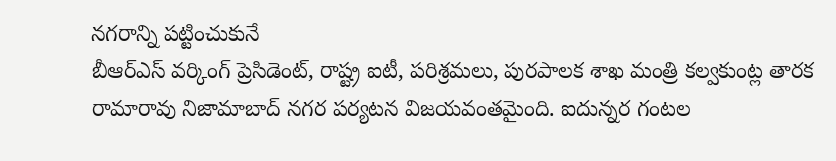నగరాన్ని పట్టించుకునే
బీఆర్ఎస్ వర్కింగ్ ప్రెసిడెంట్, రాష్ట్ర ఐటీ, పరిశ్రమలు, పురపాలక శాఖ మంత్రి కల్వకుంట్ల తారక రామారావు నిజామాబాద్ నగర పర్యటన విజయవంతమైంది. ఐదున్నర గంటల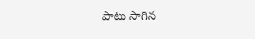పాటు సాగిన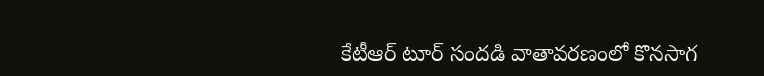కేటీఆర్ టూర్ సందడి వాతావరణంలో కొనసాగ